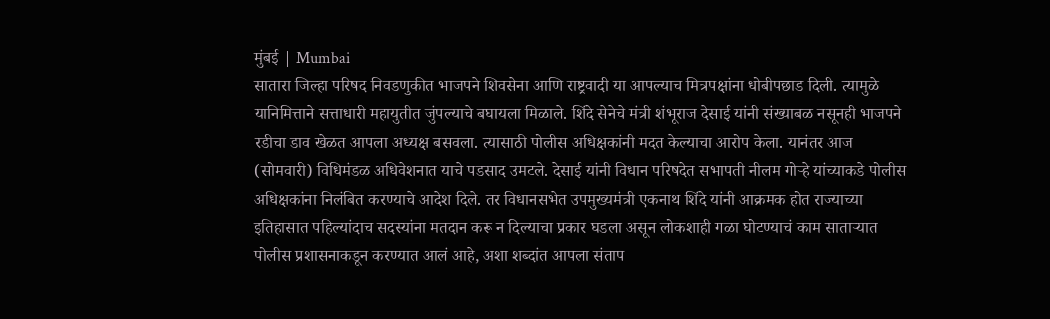मुंबई | Mumbai
सातारा जिल्हा परिषद निवडणुकीत भाजपने शिवसेना आणि राष्ट्रवादी या आपल्याच मित्रपक्षांना धोबीपछाड दिली. त्यामुळे यानिमित्ताने सत्ताधारी महायुतीत जुंपल्याचे बघायला मिळाले. शिंदे सेनेचे मंत्री शंभूराज देसाई यांनी संख्याबळ नसूनही भाजपने रडीचा डाव खेळत आपला अध्यक्ष बसवला. त्यासाठी पोलीस अधिक्षकांनी मदत केल्याचा आरोप केला. यानंतर आज (सोमवारी) विधिमंडळ अधिवेशनात याचे पडसाद उमटले. देसाई यांनी विधान परिषदेत सभापती नीलम गोऱ्हे यांच्याकडे पोलीस अधिक्षकांना निलंबित करण्याचे आदेश दिले. तर विधानसभेत उपमुख्यमंत्री एकनाथ शिंदे यांनी आक्रमक होत राज्याच्या इतिहासात पहिल्यांदाच सदस्यांना मतदान करू न दिल्याचा प्रकार घडला असून लोकशाही गळा घोटण्याचं काम साताऱ्यात पोलीस प्रशासनाकडून करण्यात आलं आहे, अशा शब्दांत आपला संताप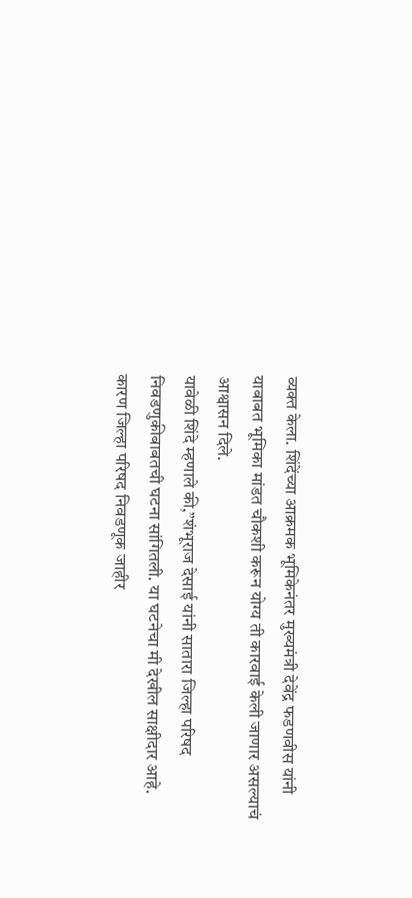व्यक्त केला. शिंदेंच्या आक्रमक भूमिकेनंतर मुख्यमंत्री देवेंद्र फडणवीस यांनी याबाबत भूमिका मांडत चौकशी करून योग्य ती कारवाई केली जाणार असल्याचं आश्वासन दिले.
यावेळी शिंदे म्हणाले की,”शंभूराज देसाई यांनी सातारा जिल्हा परिषद निवडणुकीबाबतची घटना सांगितली. या घटनेचा मी देखील साक्षीदार आहे. कारण जिल्हा परिषद निवडणूक जाहीर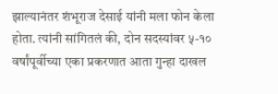झाल्यानंतर शंभूराज देसाई यांनी मला फोन केला होता. त्यांनी सांगितलं की, दोन सदस्यांवर ५-१० वर्षांपूर्वीच्या एका प्रकरणात आता गुन्हा दाखल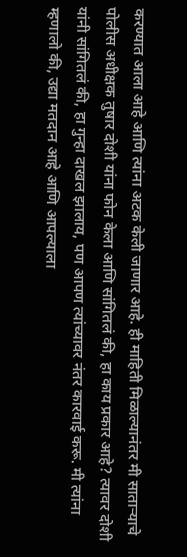करण्यात आला आहे आणि त्यांना अटक केली जाणार आहे. ही माहिती मिळाल्यानंतर मी साताऱ्याचे पोलीस अधीक्षक तुषार दोशी यांना फोन केला आणि सांगितलं की, हा काय प्रकार आहे? त्यावर दोशी यांनी सांगितलं की, हा गुन्हा दाखल झालाय, पण आपण त्यांच्यावर नंतर कारवाई करू. मी त्यांना म्हणालो की, उद्या मतदान आहे आणि आपल्याला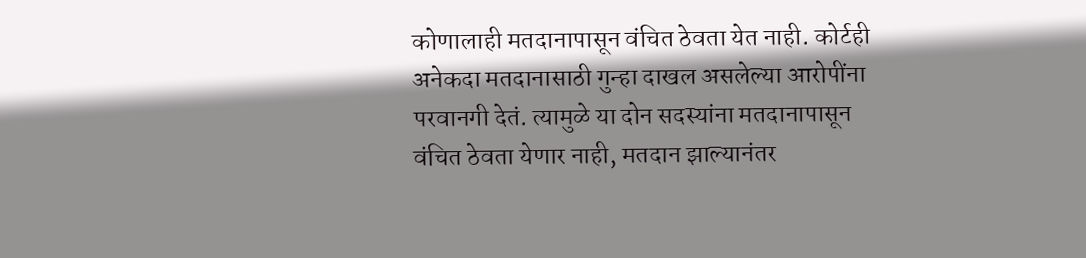कोणालाही मतदानापासून वंचित ठेवता येत नाही. कोर्टही अनेकदा मतदानासाठी गुन्हा दाखल असलेल्या आरोपींना परवानगी देतं. त्यामुळे या दोन सदस्यांना मतदानापासून वंचित ठेवता येणार नाही, मतदान झाल्यानंतर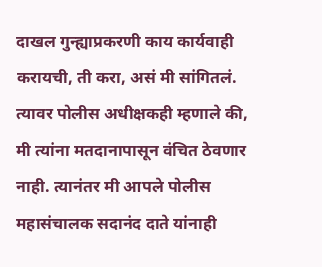दाखल गुन्ह्याप्रकरणी काय कार्यवाही करायची, ती करा, असं मी सांगितलं. त्यावर पोलीस अधीक्षकही म्हणाले की, मी त्यांना मतदानापासून वंचित ठेवणार नाही. त्यानंतर मी आपले पोलीस महासंचालक सदानंद दाते यांनाही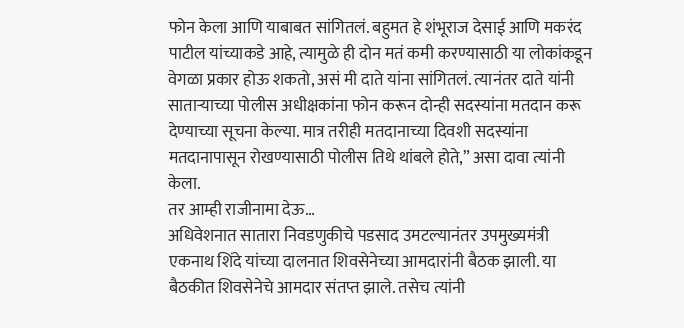फोन केला आणि याबाबत सांगितलं. बहुमत हे शंभूराज देसाई आणि मकरंद पाटील यांच्याकडे आहे, त्यामुळे ही दोन मतं कमी करण्यासाठी या लोकांकडून वेगळा प्रकार होऊ शकतो, असं मी दाते यांना सांगितलं. त्यानंतर दाते यांनी साताऱ्याच्या पोलीस अधीक्षकांना फोन करून दोन्ही सदस्यांना मतदान करू देण्याच्या सूचना केल्या. मात्र तरीही मतदानाच्या दिवशी सदस्यांना मतदानापासून रोखण्यासाठी पोलीस तिथे थांबले होते,” असा दावा त्यांनी केला.
तर आम्ही राजीनामा देऊ…
अधिवेशनात सातारा निवडणुकीचे पडसाद उमटल्यानंतर उपमुख्यमंत्री एकनाथ शिंदे यांच्या दालनात शिवसेनेच्या आमदारांनी बैठक झाली. या बैठकीत शिवसेनेचे आमदार संतप्त झाले. तसेच त्यांनी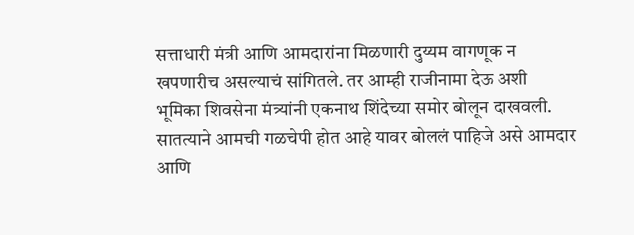सत्ताधारी मंत्री आणि आमदारांना मिळणारी दुय्यम वागणूक न खपणारीच असल्याचं सांगितले. तर आम्ही राजीनामा देऊ अशी भूमिका शिवसेना मंत्र्यांनी एकनाथ शिंदेच्या समोर बोलून दाखवली. सातत्याने आमची गळचेपी होत आहे यावर बोललं पाहिजे असे आमदार आणि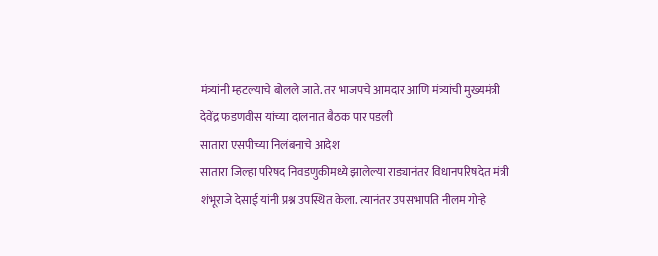मंत्र्यांनी म्हटल्याचे बोलले जाते. तर भाजपचे आमदार आणि मंत्र्यांची मुख्यमंत्री देवेंद्र फडणवीस यांच्या दालनात बैठक पार पडली
सातारा एसपीच्या निलंबनाचे आदेश
सातारा जिल्हा परिषद निवडणुकीमध्ये झालेल्या राड्यानंतर विधानपरिषदेत मंत्री शंभूराजे देसाई यांनी प्रश्न उपस्थित केला. त्यानंतर उपसभापति नीलम गोऱ्हे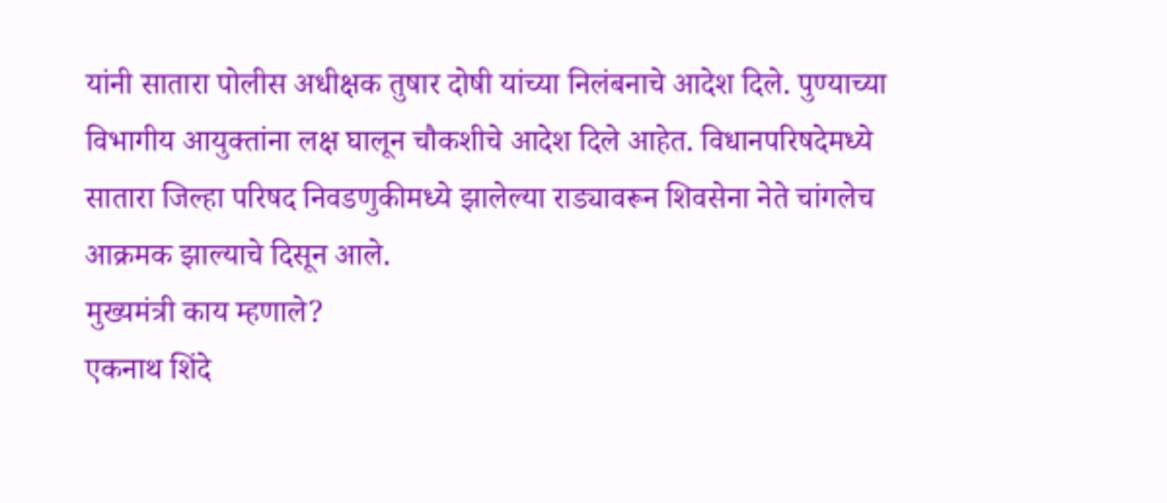यांनी सातारा पोलीस अधीक्षक तुषार दोषी यांच्या निलंबनाचे आदेश दिले. पुण्याच्या विभागीय आयुक्तांना लक्ष घालून चौकशीचे आदेश दिले आहेत. विधानपरिषदेमध्ये सातारा जिल्हा परिषद निवडणुकीमध्ये झालेल्या राड्यावरून शिवसेना नेते चांगलेच आक्रमक झाल्याचे दिसून आले.
मुख्यमंत्री काय म्हणाले?
एकनाथ शिंदे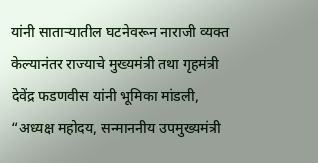यांनी साताऱ्यातील घटनेवरून नाराजी व्यक्त केल्यानंतर राज्याचे मुख्यमंत्री तथा गृहमंत्री देवेंद्र फडणवीस यांनी भूमिका मांडली, “अध्यक्ष महोदय, सन्माननीय उपमुख्यमंत्री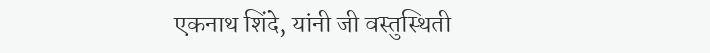एकनाथ शिंदे, यांनी जी वस्तुस्थिती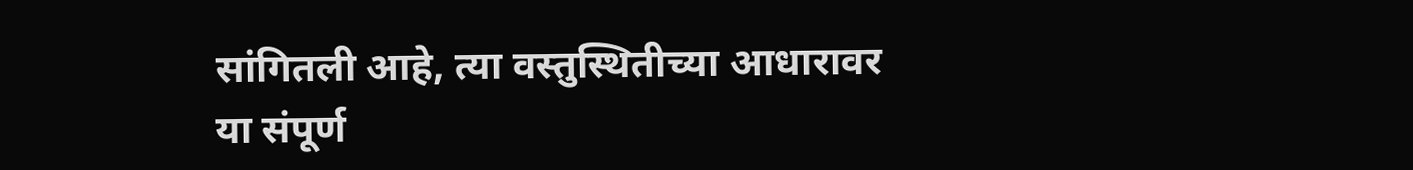सांगितली आहे, त्या वस्तुस्थितीच्या आधारावर या संपूर्ण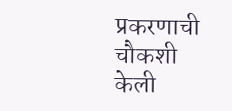प्रकरणाची चौकशी केली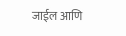जाईल आणि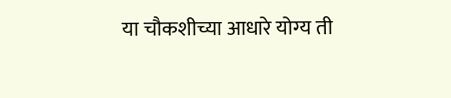या चौकशीच्या आधारे योग्य ती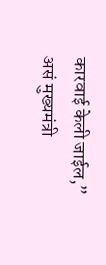कारवाई केली जाईल,” असं मुख्यमंत्री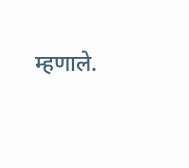म्हणाले.